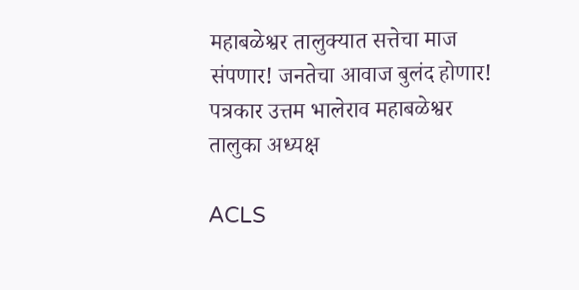महाबळेश्वर तालुक्यात सत्तेचा माज संपणार! जनतेचा आवाज बुलंद होणार!
पत्रकार उत्तम भालेराव महाबळेश्वर तालुका अध्यक्ष

ACLS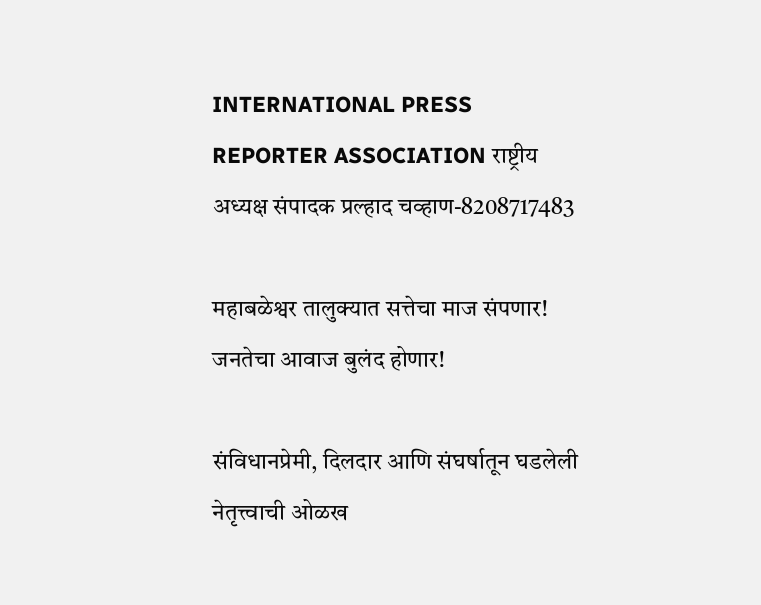INTERNATIONAL PRESS REPORTER ASSOCIATION राष्ट्रीय अध्यक्ष संपादक प्रल्हाद चव्हाण-8208717483

महाबळेश्वर तालुक्यात सत्तेचा माज संपणार! जनतेचा आवाज बुलंद होणार!

संविधानप्रेमी, दिलदार आणि संघर्षातून घडलेली नेतृत्त्वाची ओळख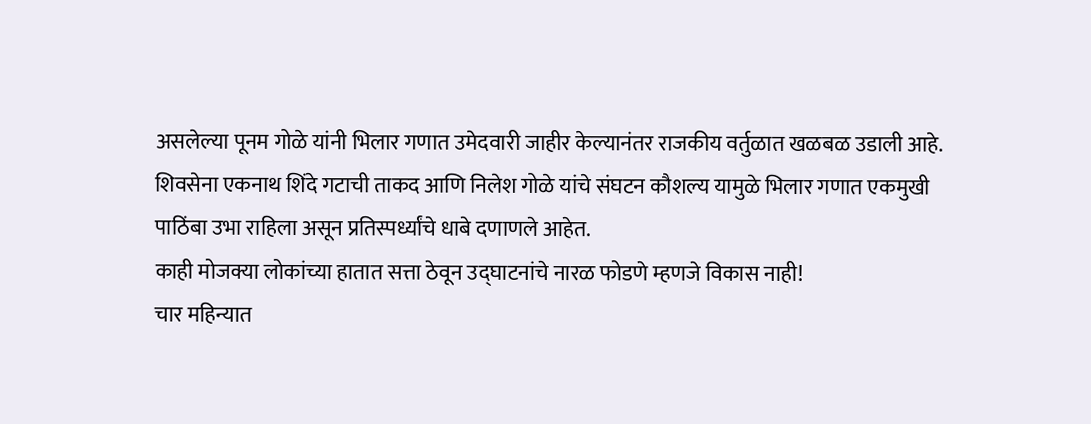असलेल्या पूनम गोळे यांनी भिलार गणात उमेदवारी जाहीर केल्यानंतर राजकीय वर्तुळात खळबळ उडाली आहे.
शिवसेना एकनाथ शिंदे गटाची ताकद आणि निलेश गोळे यांचे संघटन कौशल्य यामुळे भिलार गणात एकमुखी पाठिंबा उभा राहिला असून प्रतिस्पर्ध्यांचे धाबे दणाणले आहेत.
काही मोजक्या लोकांच्या हातात सत्ता ठेवून उद्घाटनांचे नारळ फोडणे म्हणजे विकास नाही!
चार महिन्यात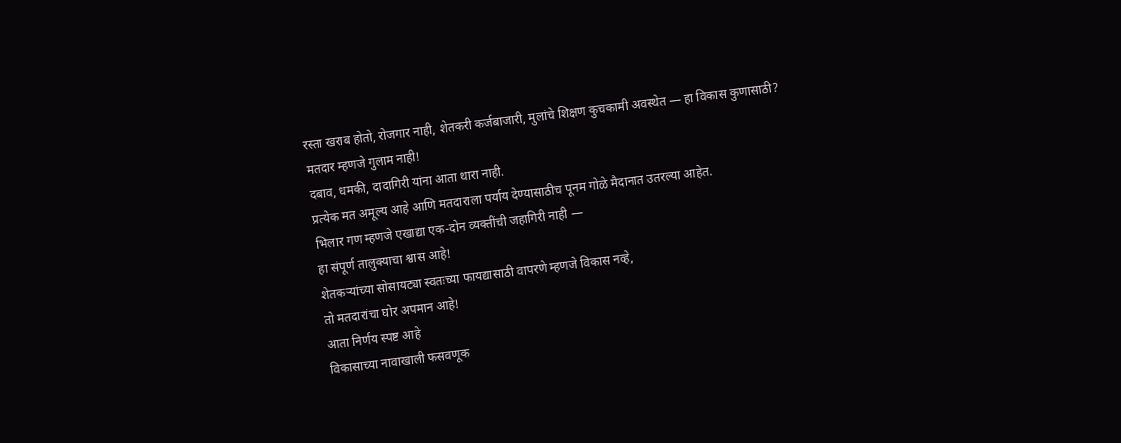रस्ता खराब होतो, रोजगार नाही, शेतकरी कर्जबाजारी, मुलांचे शिक्षण कुचकामी अवस्थेत — हा विकास कुणासाठी?
मतदार म्हणजे गुलाम नाही!
दबाव, धमकी, दादागिरी यांना आता थारा नाही.
प्रत्येक मत अमूल्य आहे आणि मतदाराला पर्याय देण्यासाठीच पूनम गोळे मैदानात उतरल्या आहेत.
भिलार गण म्हणजे एखाद्या एक-दोन व्यक्तींची जहागिरी नाही —
हा संपूर्ण तालुक्याचा श्वास आहे!
शेतकऱ्यांच्या सोसायट्या स्वतःच्या फायद्यासाठी वापरणे म्हणजे विकास नव्हे,
तो मतदारांचा घोर अपमान आहे!
आता निर्णय स्पष्ट आहे
विकासाच्या नावाखाली फसवणूक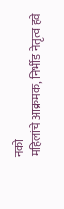नको
महिलांचे आक्रमक, निर्भीड नेतृत्व हवे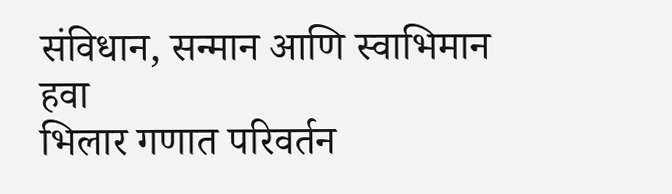संविधान, सन्मान आणि स्वाभिमान हवा
भिलार गणात परिवर्तन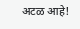अटळ आहे!